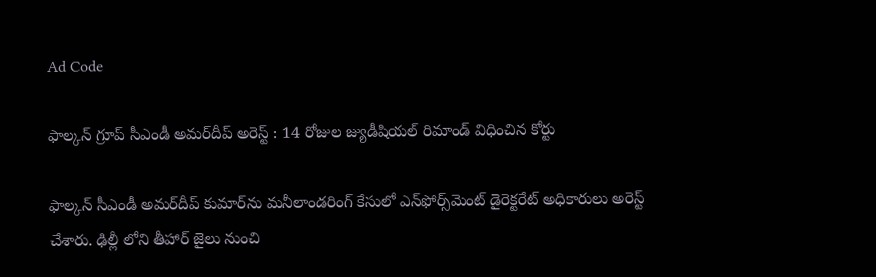Ad Code

ఫాల్కన్‌ గ్రూప్‌ సీఎండీ అమర్‌దీప్‌ అరెస్ట్ : 14 రోజుల జ్యుడీషియల్‌ రిమాండ్‌ విధించిన కోర్టు

ఫాల్కన్‌ సీఎండీ అమర్‌దీప్‌ కుమార్‌ను మనీలాండరింగ్‌ కేసులో ఎన్‌ఫోర్స్‌మెంట్‌ డైరెక్టరేట్‌ అధికారులు అరెస్ట్ చేశారు. ఢిల్లీ లోని తీహార్‌ జైలు నుంచి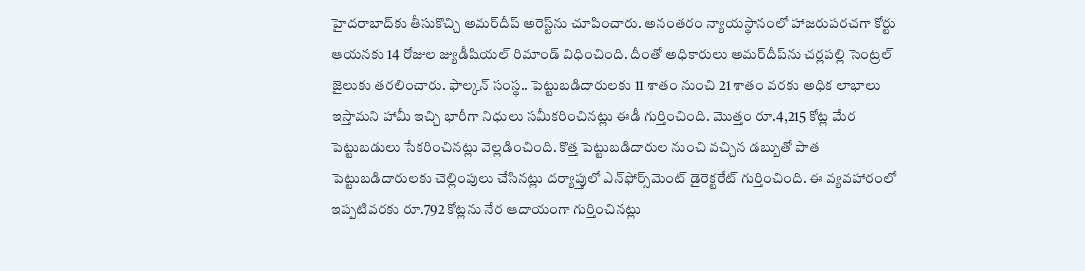హైదరాబాద్‌కు తీసుకొచ్చి అమర్‌దీప్‌ అరెస్ట్‌ను చూపించారు. అనంతరం న్యాయస్థానంలో హాజరుపరచగా కోర్టు ఆయనకు 14 రోజుల జ్యుడీషియల్‌ రిమాండ్‌ విధించింది. దీంతో అధికారులు అమర్‌దీప్‌ను చర్లపల్లి సెంట్రల్‌ జైలుకు తరలించారు. ఫాల్కన్‌ సంస్థ.. పెట్టుబడిదారులకు 11 శాతం నుంచి 21 శాతం వరకు అధిక లాభాలు ఇస్తామని హామీ ఇచ్చి భారీగా నిధులు సమీకరించినట్లు ఈడీ గుర్తించింది. మొత్తం రూ.4,215 కోట్ల మేర పెట్టుబడులు సేకరించినట్లు వెల్లడించింది. కొత్త పెట్టుబడిదారుల నుంచి వచ్చిన డబ్బుతో పాత పెట్టుబడిదారులకు చెల్లింపులు చేసినట్లు దర్యాప్తులో ఎన్‌ఫోర్స్‌మెంట్‌ డైరెక్టరేట్‌ గుర్తించింది. ఈ వ్యవహారంలో ఇప్పటివరకు రూ.792 కోట్లను నేర ఆదాయంగా గుర్తించినట్లు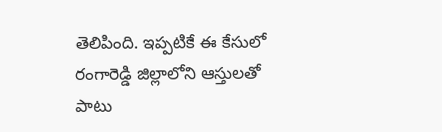తెలిపింది. ఇప్పటికే ఈ కేసులో రంగారెడ్డి జిల్లాలోని ఆస్తులతో పాటు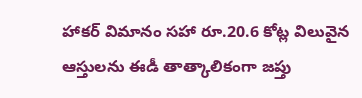హాకర్‌ విమానం సహా రూ.20.6 కోట్ల విలువైన ఆస్తులను ఈడీ తాత్కాలికంగా జప్తు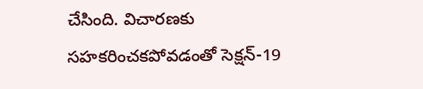చేసింది. విచారణకు సహకరించకపోవడంతో సెక్షన్‌-19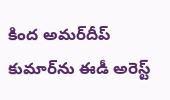కింద అమర్‌దీప్‌ కుమార్‌ను ఈడీ అరెస్ట్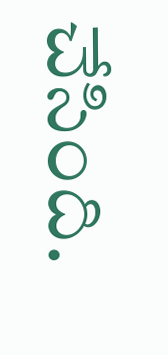చేసింది.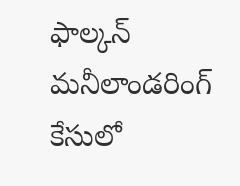ఫాల్కన్‌ మనీలాండరింగ్‌ కేసులో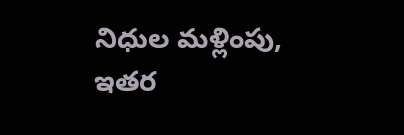నిధుల మళ్లింపు, ఇతర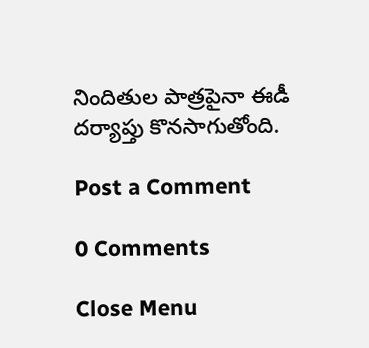నిందితుల పాత్రపైనా ఈడీ దర్యాప్తు కొనసాగుతోంది.

Post a Comment

0 Comments

Close Menu